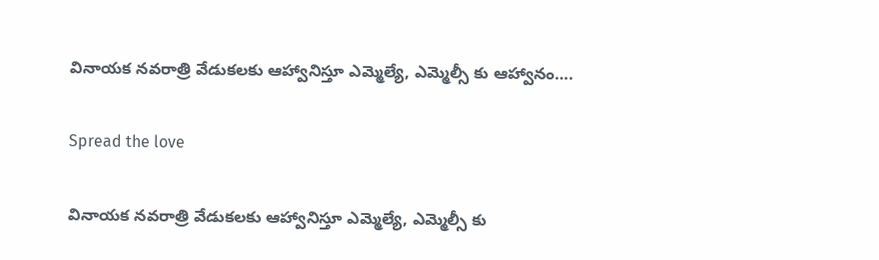వినాయక నవరాత్రి వేడుకలకు ఆహ్వానిస్తూ ఎమ్మెల్యే, ఎమ్మెల్సీ కు ఆహ్వానం….

Spread the love

వినాయక నవరాత్రి వేడుకలకు ఆహ్వానిస్తూ ఎమ్మెల్యే, ఎమ్మెల్సీ కు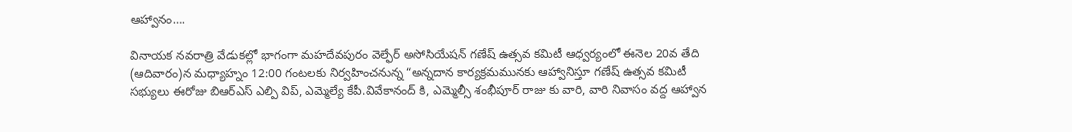ఆహ్వానం….

వినాయక నవరాత్రి వేడుకల్లో భాగంగా మహదేవపురం వెల్ఫేర్ అసోసియేషన్ గణేష్ ఉత్సవ కమిటీ ఆధ్వర్యంలో ఈనెల 20వ తేది (ఆదివారం)న మధ్యాహ్నం 12:00 గంటలకు నిర్వహించనున్న “అన్నదాన కార్యక్రమమునకు ఆహ్వానిస్తూ గణేష్ ఉత్సవ కమిటీ సభ్యులు ఈరోజు బిఆర్ఎస్ ఎల్పి విప్, ఎమ్మెల్యే కేపీ.వివేకానంద్ కి, ఎమ్మెల్సీ శంభీపూర్ రాజు కు వారి, వారి నివాసం వద్ద ఆహ్వాన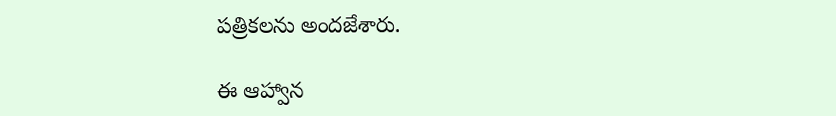పత్రికలను అందజేశారు.

ఈ ఆహ్వాన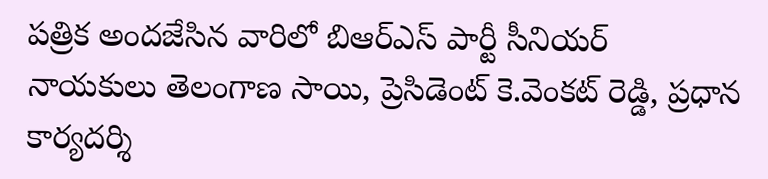పత్రిక అందజేసిన వారిలో బిఆర్ఎస్ పార్టీ సీనియర్ నాయకులు తెలంగాణ సాయి, ప్రెసిడెంట్ కె.వెంకట్ రెడ్డి, ప్రధాన కార్యదర్శి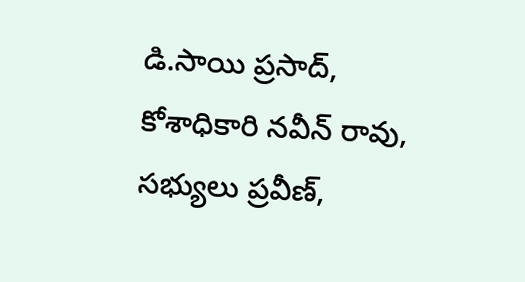డి.సాయి ప్రసాద్, కోశాధికారి నవీన్ రావు, సభ్యులు ప్రవీణ్,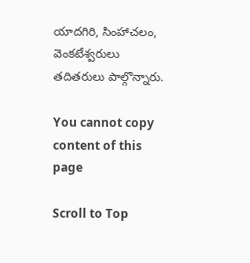యాదగిరి, సింహాచలం, వెంకటేశ్వరులు తదితరులు పాల్గొన్నారు.

You cannot copy content of this page

Scroll to Top